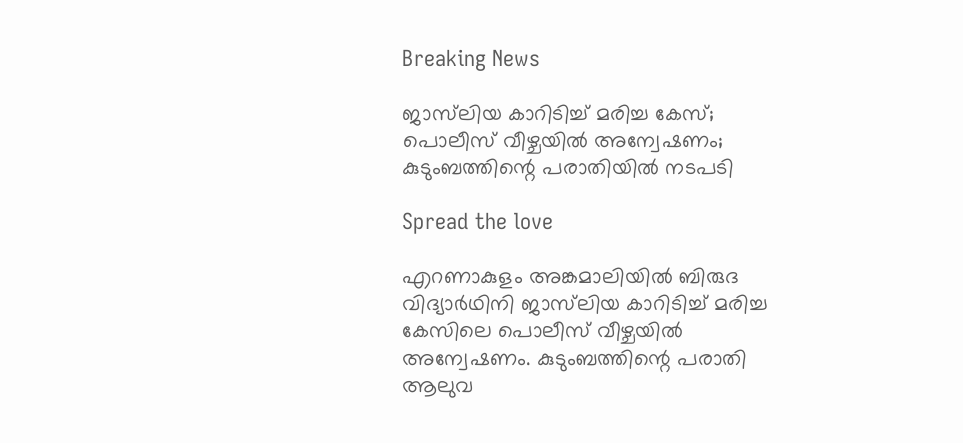Breaking News

ജാസ്‍ലിയ കാറിടിച്ച് മരിച്ച കേസ്; പൊലീസ് വീഴ്ചയിൽ അന്വേഷണം; കുടുംബത്തിന്റെ പരാതിയിൽ നടപടി

Spread the love

എറണാകുളം അങ്കമാലിയിൽ ബിരുദ വിദ്യാർഥിനി ജാസ്‍ലിയ കാറിടിച്ച് മരിച്ച കേസിലെ പൊലീസ് വീഴ്ചയിൽ അന്വേഷണം. കുടുംബത്തിന്റെ പരാതി ആലുവ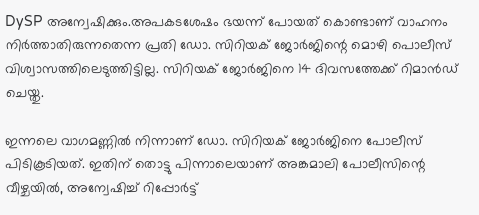DySP അന്വേഷിക്കും.അപകടശേഷം ഭയന്ന് പോയത് കൊണ്ടാണ് വാഹനം നിർത്താതിരുന്നതെന്ന പ്രതി ഡോ. സിറിയക് ജോർജിന്റെ മൊഴി പൊലീസ് വിശ്വാസത്തിലെടുത്തിട്ടില്ല. സിറിയക് ജോർജിനെ 14 ദിവസത്തേക്ക് റിമാൻഡ് ചെയ്തു.

ഇന്നലെ വാഗമണ്ണിൽ നിന്നാണ് ഡോ. സിറിയക് ജോർജിനെ പോലീസ് പിടികൂടിയത്. ഇതിന് തൊട്ടു പിന്നാലെയാണ് അങ്കമാലി പോലീസിന്റെ വീഴ്ചയിൽ, അന്വേഷിച്ച് റിപ്പോർട്ട്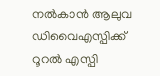നൽകാൻ ആലുവ ഡിവൈഎസ്പിക്ക് റൂറൽ എസ്പി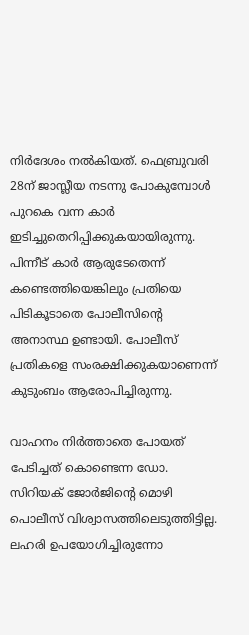നിർദേശം നൽകിയത്. ഫെബ്രുവരി 28ന് ജാസ്ലീയ നടന്നു പോകുമ്പോൾ പുറകെ വന്ന കാർ ഇടിച്ചുതെറിപ്പിക്കുകയായിരുന്നു. പിന്നീട് കാർ ആരുടേതെന്ന് കണ്ടെത്തിയെങ്കിലും പ്രതിയെ പിടികൂടാതെ പോലീസിന്റെ അനാസ്ഥ ഉണ്ടായി. പോലീസ് പ്രതികളെ സംരക്ഷിക്കുകയാണെന്ന് കുടുംബം ആരോപിച്ചിരുന്നു.

വാഹനം നിർത്താതെ പോയത് പേടിച്ചത് കൊണ്ടെന്ന ഡോ. സിറിയക് ജോർജിന്റെ മൊഴി പൊലീസ് വിശ്വാസത്തിലെടുത്തിട്ടില്ല. ലഹരി ഉപയോഗിച്ചിരുന്നോ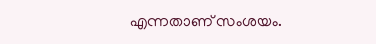എന്നതാണ് സംശയം.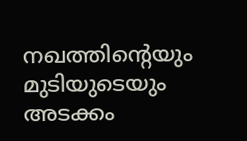നഖത്തിന്റെയും മുടിയുടെയും അടക്കം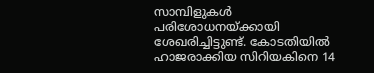സാമ്പിളുകൾ പരിശോധനയ്ക്കായി ശേഖരിച്ചിട്ടുണ്ട്. കോടതിയിൽ ഹാജരാക്കിയ സിറിയകിനെ 14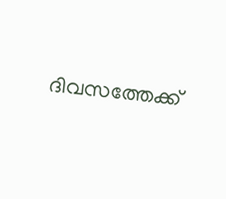ദിവസത്തേക്ക്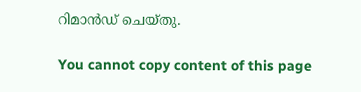റിമാൻഡ് ചെയ്തു.

You cannot copy content of this page